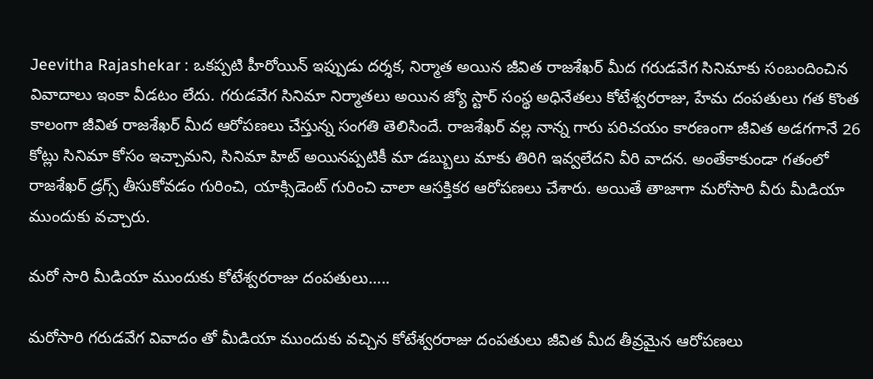Jeevitha Rajashekar : ఒకప్పటి హీరోయిన్ ఇప్పుడు దర్శక, నిర్మాత అయిన జీవిత రాజశేఖర్ మీద గరుడవేగ సినిమాకు సంబందించిన వివాదాలు ఇంకా వీడటం లేదు. గరుడవేగ సినిమా నిర్మాతలు అయిన జ్యో స్టార్ సంస్థ అధినేతలు కోటేశ్వరరాజు, హేమ దంపతులు గత కొంత కాలంగా జీవిత రాజశేఖర్ మీద ఆరోపణలు చేస్తున్న సంగతి తెలిసిందే. రాజశేఖర్ వల్ల నాన్న గారు పరిచయం కారణంగా జీవిత అడగగానే 26 కోట్లు సినిమా కోసం ఇచ్చామని, సినిమా హిట్ అయినప్పటికీ మా డబ్బులు మాకు తిరిగి ఇవ్వలేదని వీరి వాదన. అంతేకాకుండా గతంలో రాజశేఖర్ డ్రగ్స్ తీసుకోవడం గురించి, యాక్సిడెంట్ గురించి చాలా ఆసక్తికర ఆరోపణలు చేశారు. అయితే తాజాగా మరోసారి వీరు మీడియా ముందుకు వచ్చారు.

మరో సారి మీడియా ముందుకు కోటేశ్వరరాజు దంపతులు…..

మరోసారి గరుడవేగ వివాదం తో మీడియా ముందుకు వచ్చిన కోటేశ్వరరాజు దంపతులు జీవిత మీద తీవ్రమైన ఆరోపణలు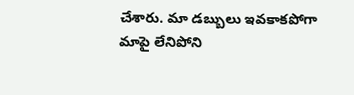చేశారు. మా డబ్బులు ఇవకాకపోగా మాపై లేనిపోని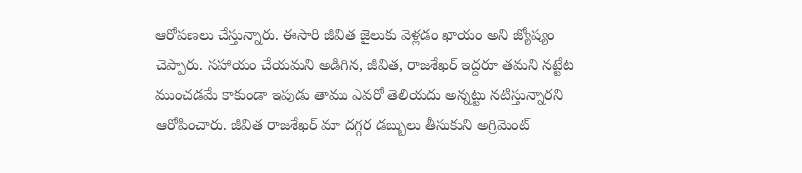ఆరోపణలు చేస్తున్నారు. ఈసారి జీవిత జైలుకు వెళ్లడం ఖాయం అని జ్యోష్యం చెప్పారు. సహాయం చేయమని అడిగిన, జీవిత, రాజశేఖర్ ఇద్దరూ తమని నట్టేట ముంచడమే కాకుండా ఇపుడు తాము ఎవరో తెలియదు అన్నట్టు నటిస్తున్నారని ఆరోపించారు. జీవిత రాజశేఖర్ మా దగ్గర డబ్బులు తీసుకుని అగ్రిమెంట్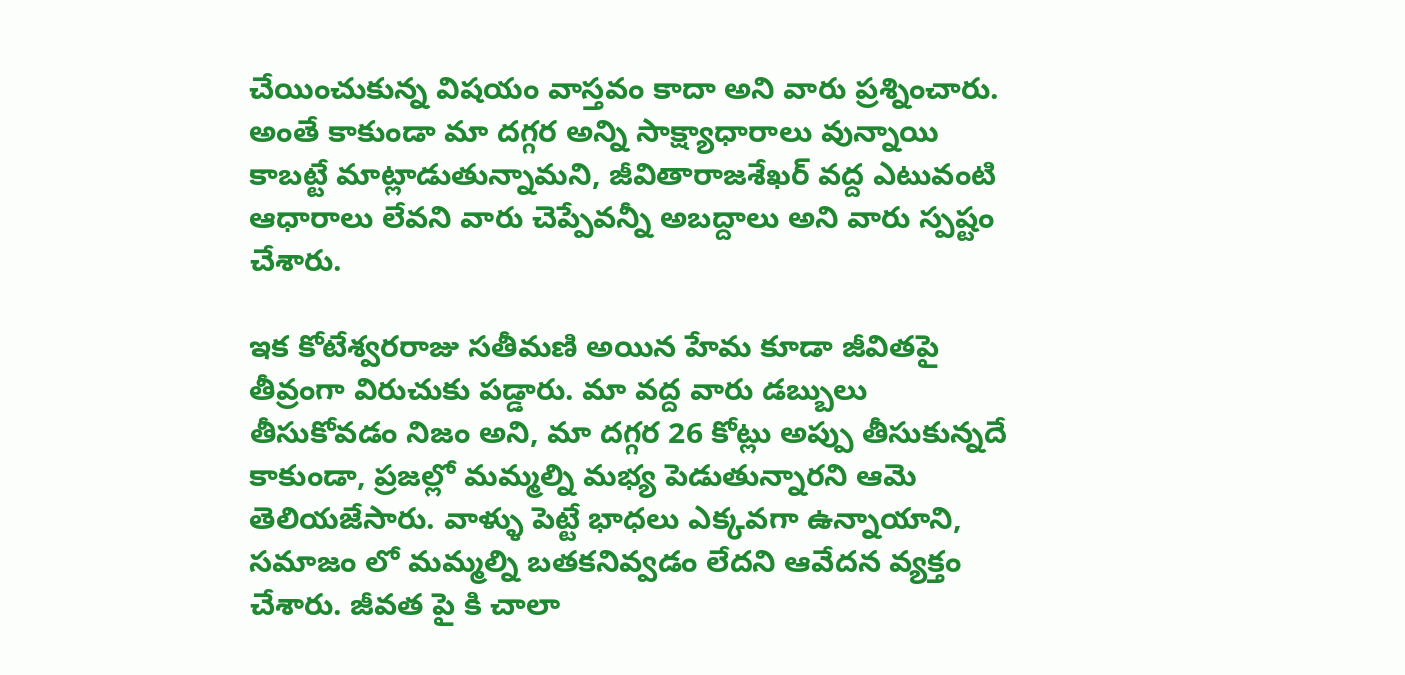చేయించుకున్న విషయం వాస్తవం కాదా అని వారు ప్రశ్నించారు. అంతే కాకుండా మా దగ్గర అన్ని సాక్ష్యాధారాలు వున్నాయి కాబట్టే మాట్లాడుతున్నామని, జీవితారాజశేఖర్ వద్ద ఎటువంటి ఆధారాలు లేవని వారు చెప్పేవన్నీ అబద్దాలు అని వారు స్పష్టం చేశారు.

ఇక కోటేశ్వరరాజు సతీమణి అయిన హేమ కూడా జీవితపై తీవ్రంగా విరుచుకు పడ్డారు. మా వద్ద వారు డబ్బులు తీసుకోవడం నిజం అని, మా దగ్గర 26 కోట్లు అప్పు తీసుకున్నదే కాకుండా, ప్రజల్లో మమ్మల్ని మభ్య పెడుతున్నారని ఆమె తెలియజేసారు. వాళ్ళు పెట్టే భాధలు ఎక్కవగా ఉన్నాయాని, సమాజం లో మమ్మల్ని బతకనివ్వడం లేదని ఆవేదన వ్యక్తం చేశారు. జీవత పై కి చాలా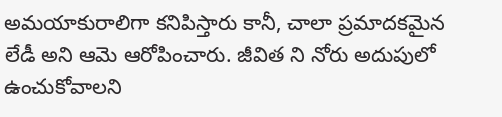అమయాకురాలిగా కనిపిస్తారు కానీ, చాలా ప్రమాదకమైన లేడీ అని ఆమె ఆరోపించారు. జీవిత ని నోరు అదుపులో ఉంచుకోవాలని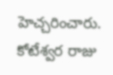హెచ్చరించారు. కోటేశ్వర రాజు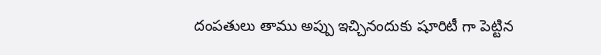దంపతులు తాము అప్పు ఇచ్చినందుకు షూరిటీ గా పెట్టిన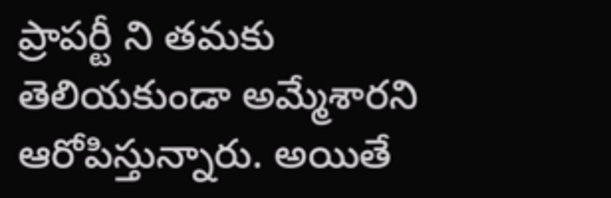ప్రాపర్టీ ని తమకు తెలియకుండా అమ్మేశారని ఆరోపిస్తున్నారు. అయితే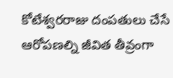కోటేశ్వరరాజు దంపతులు చేసే ఆరోపణల్ని జీవిత తీవ్రంగా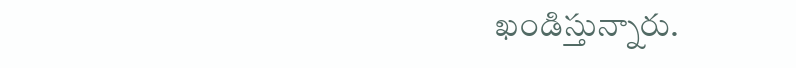ఖండిస్తున్నారు.